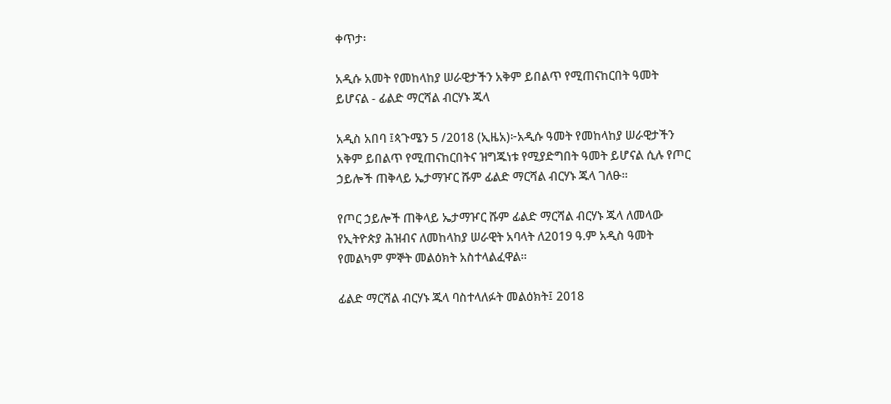ቀጥታ፡

አዲሱ አመት የመከላከያ ሠራዊታችን አቅም ይበልጥ የሚጠናከርበት ዓመት ይሆናል - ፊልድ ማርሻል ብርሃኑ ጁላ

አዲስ አበባ ፤ጳጉሜን 5 /2018 (ኢዜአ)፦አዲሱ ዓመት የመከላከያ ሠራዊታችን አቅም ይበልጥ የሚጠናከርበትና ዝግጁነቱ የሚያድግበት ዓመት ይሆናል ሲሉ የጦር ኃይሎች ጠቅላይ ኤታማዦር ሹም ፊልድ ማርሻል ብርሃኑ ጁላ ገለፁ፡፡

የጦር ኃይሎች ጠቅላይ ኤታማዦር ሹም ፊልድ ማርሻል ብርሃኑ ጁላ ለመላው የኢትዮጵያ ሕዝብና ለመከላከያ ሠራዊት አባላት ለ2019 ዓ.ም አዲስ ዓመት የመልካም ምኞት መልዕክት አስተላልፈዋል።

ፊልድ ማርሻል ብርሃኑ ጁላ ባስተላለፉት መልዕክት፤ 2018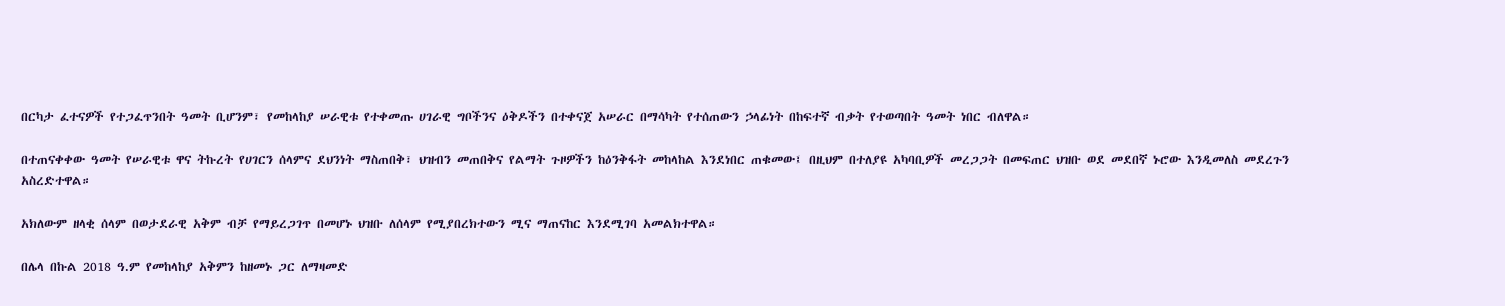በርካታ ፈተናዎች የተጋፈጥንበት ዓመት ቢሆንም፣ የመከላከያ ሠራዊቱ የተቀመጡ ሀገራዊ ግቦችንና ዕቅዶችን በተቀናጀ አሠራር በማሳካት የተሰጠውን ኃላፊነት በከፍተኛ ብቃት የተወጣበት ዓመት ነበር ብለዋል።

በተጠናቀቀው ዓመት የሠራዊቱ ዋና ትኩረት የሀገርን ሰላምና ደህንነት ማስጠበቅ፣ ህዝብን መጠበቅና የልማት ጉዞዎችን ከዕንቅፋት መከላከል እንደነበር ጠቁመው፤ በዚህም በተለያዩ አካባቢዎች መረጋጋት በመፍጠር ህዝቡ ወደ መደበኛ ኑሮው እንዲመለስ መደረጉን አስረድተዋል።

አክለውም ዘላቂ ሰላም በወታደራዊ አቅም ብቻ የማይረጋገጥ በመሆኑ ህዝቡ ለሰላም የሚያበረክተውን ሚና ማጠናከር እንደሚገባ አመልክተዋል።

በሌላ በኩል 2018 ዓ.ም የመከላከያ አቅምን ከዘመኑ ጋር ለማዛመድ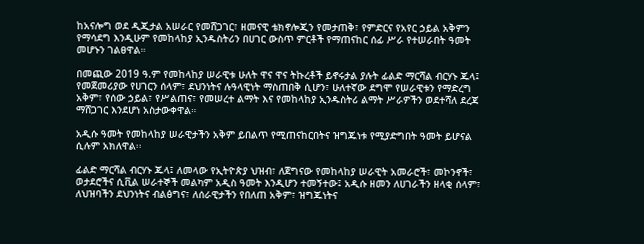ከአናሎግ ወደ ዲጂታል አሠራር የመሸጋገር፣ ዘመናዊ ቴክኖሎጂን የመታጠቅ፣ የምድርና የአየር ኃይል አቅምን የማሳደግ እንዲሁም የመከላከያ ኢንዱስትሪን በሀገር ውስጥ ምርቶች የማጠናከር ሰፊ ሥራ የተሠራበት ዓመት መሆኑን ገልፀዋል።

በመጪው 2019 ዓ.ም የመከላከያ ሠራዊቱ ሁለት ዋና ዋና ትኩረቶች ይኖሩታል ያሉት ፊልድ ማርሻል ብርሃኑ ጁላ፤ የመጀመሪያው የሀገርን ሰላም፣ ደህንነትና ሉዓላዊነት ማስጠበቅ ሲሆን፣ ሁለተኛው ደግሞ የሠራዊቱን የማድረግ አቅም፣ የሰው ኃይል፣ የሥልጠና፣ የመሠረተ ልማት እና የመከላከያ ኢንዱስትሪ ልማት ሥራዎችን ወደተሻለ ደረጃ ማሸጋገር እንደሆነ አስታውቀዋል።

አዲሱ ዓመት የመከላከያ ሠራዊታችን አቅም ይበልጥ የሚጠናከርበትና ዝግጁነቱ የሚያድግበት ዓመት ይሆናል ሲሉም አክለዋል፡፡

ፊልድ ማርሻል ብርሃኑ ጁላ፤ ለመላው የኢትዮጵያ ህዝብ፣ ለጀግናው የመከላከያ ሠራዊት አመራሮች፣ መኮንኖች፣ ወታደሮችና ሲቪል ሠራተኞች መልካም አዲስ ዓመት እንዲሆን ተመኝተው፤ አዲሱ ዘመን ለሀገራችን ዘላቂ ሰላም፣ ለህዝባችን ደህንነትና ብልፅግና፣ ለሰራዊታችን የበለጠ አቅም፣ ዝግጁነትና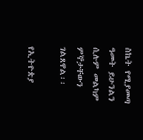ስኬት የሚያመጣ ዓመት ይሁንልን ሲሉም መልካም ምኞታቸውን ገልጸዋል፡፡

የኢትዮጵያ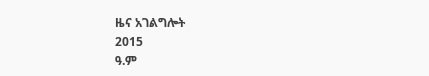ዜና አገልግሎት
2015
ዓ.ም